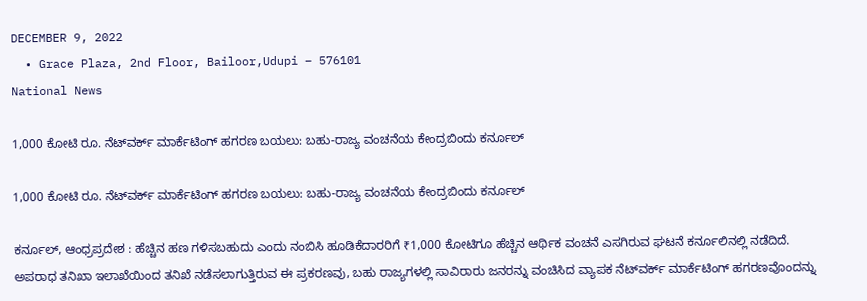DECEMBER 9, 2022
  • Grace Plaza, 2nd Floor, Bailoor,Udupi – 576101
National News

1,000 ಕೋಟಿ ರೂ. ನೆಟ್‌ವರ್ಕ್ ಮಾರ್ಕೆಟಿಂಗ್ ಹಗರಣ ಬಯಲು: ಬಹು-ರಾಜ್ಯ ವಂಚನೆಯ ಕೇಂದ್ರಬಿಂದು ಕರ್ನೂಲ್

1,000 ಕೋಟಿ ರೂ. ನೆಟ್‌ವರ್ಕ್ ಮಾರ್ಕೆಟಿಂಗ್ ಹಗರಣ ಬಯಲು: ಬಹು-ರಾಜ್ಯ ವಂಚನೆಯ ಕೇಂದ್ರಬಿಂದು ಕರ್ನೂಲ್

ಕರ್ನೂಲ್, ಆಂಧ್ರಪ್ರದೇಶ : ಹೆಚ್ಚಿನ ಹಣ ಗಳಿಸಬಹುದು ಎಂದು ನಂಬಿಸಿ ಹೂಡಿಕೆದಾರರಿಗೆ ₹1,000 ಕೋಟಿಗೂ ಹೆಚ್ಚಿನ ಆರ್ಥಿಕ ವಂಚನೆ ಎಸಗಿರುವ ಘಟನೆ ಕರ್ನೂಲಿನಲ್ಲಿ ನಡೆದಿದೆ. ಅಪರಾಧ ತನಿಖಾ ಇಲಾಖೆಯಿಂದ ತನಿಖೆ ನಡೆಸಲಾಗುತ್ತಿರುವ ಈ ಪ್ರಕರಣವು, ಬಹು ರಾಜ್ಯಗಳಲ್ಲಿ ಸಾವಿರಾರು ಜನರನ್ನು ವಂಚಿಸಿದ ವ್ಯಾಪಕ ನೆಟ್‌ವರ್ಕ್ ಮಾರ್ಕೆಟಿಂಗ್ ಹಗರಣವೊಂದನ್ನು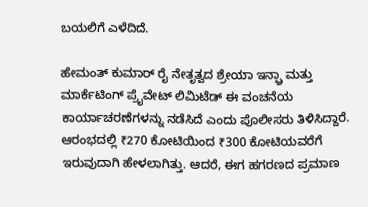ಬಯಲಿಗೆ ಎಳೆದಿದೆ.

ಹೇಮಂತ್ ಕುಮಾರ್ ರೈ ನೇತೃತ್ವದ ಶ್ರೇಯಾ ಇನ್ಫ್ರಾ ಮತ್ತು ಮಾರ್ಕೆಟಿಂಗ್ ಪ್ರೈವೇಟ್ ಲಿಮಿಟೆಡ್ ಈ ವಂಚನೆಯ ಕಾರ್ಯಾಚರಣೆಗಳನ್ನು ನಡೆಸಿದೆ ಎಂದು ಪೊಲೀಸರು ತಿಳಿಸಿದ್ದಾರೆ. ಆರಂಭದಲ್ಲಿ ₹270 ಕೋಟಿಯಿಂದ ₹300 ಕೋಟಿಯವರೆಗೆ ಇರುವುದಾಗಿ ಹೇಳಲಾಗಿತ್ತು. ಆದರೆ, ಈಗ ಹಗರಣದ ಪ್ರಮಾಣ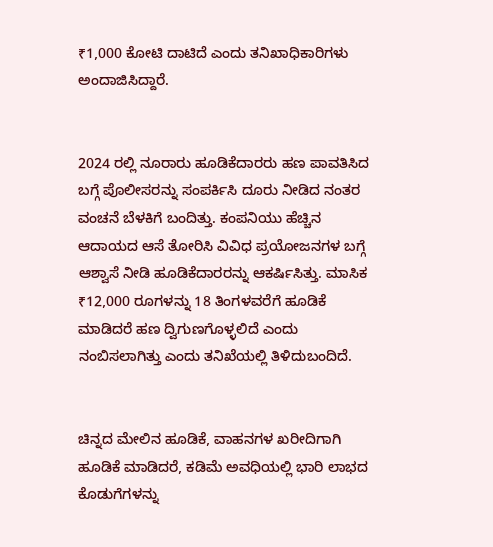₹1,000 ಕೋಟಿ ದಾಟಿದೆ ಎಂದು ತನಿಖಾಧಿಕಾರಿಗಳು ಅಂದಾಜಿಸಿದ್ದಾರೆ.


2024 ರಲ್ಲಿ ನೂರಾರು ಹೂಡಿಕೆದಾರರು ಹಣ ಪಾವತಿಸಿದ ಬಗ್ಗೆ ಪೊಲೀಸರನ್ನು ಸಂಪರ್ಕಿಸಿ ದೂರು ನೀಡಿದ ನಂತರ ವಂಚನೆ ಬೆಳಕಿಗೆ ಬಂದಿತ್ತು. ಕಂಪನಿಯು ಹೆಚ್ಚಿನ ಆದಾಯದ ಆಸೆ ತೋರಿಸಿ ವಿವಿಧ ಪ್ರಯೋಜನಗಳ ಬಗ್ಗೆ ಆಶ್ವಾಸೆ ನೀಡಿ ಹೂಡಿಕೆದಾರರನ್ನು ಆಕರ್ಷಿಸಿತ್ತು. ಮಾಸಿಕ ₹12,000 ರೂಗಳನ್ನು 18 ತಿಂಗಳವರೆಗೆ ಹೂಡಿಕೆ ಮಾಡಿದರೆ ಹಣ ದ್ವಿಗುಣಗೊಳ್ಳಲಿದೆ ಎಂದು ನಂಬಿಸಲಾಗಿತ್ತು ಎಂದು ತನಿಖೆಯಲ್ಲಿ ತಿಳಿದುಬಂದಿದೆ.


ಚಿನ್ನದ ಮೇಲಿನ ಹೂಡಿಕೆ, ವಾಹನಗಳ ಖರೀದಿಗಾಗಿ ಹೂಡಿಕೆ ಮಾಡಿದರೆ, ಕಡಿಮೆ ಅವಧಿಯಲ್ಲಿ ಭಾರಿ ಲಾಭದ ಕೊಡುಗೆಗಳನ್ನು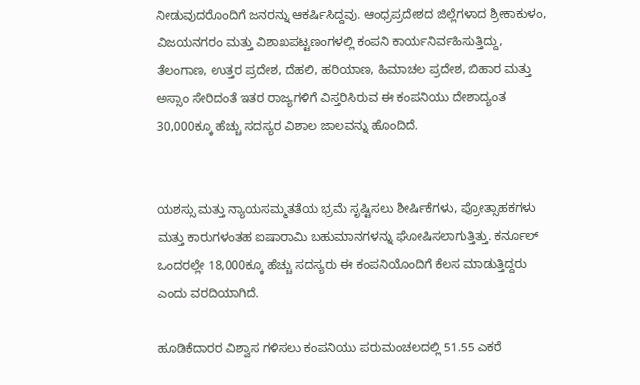ನೀಡುವುದರೊಂದಿಗೆ ಜನರನ್ನು ಆಕರ್ಷಿಸಿದ್ದವು. ಆಂಧ್ರಪ್ರದೇಶದ ಜಿಲ್ಲೆಗಳಾದ ಶ್ರೀಕಾಕುಳಂ, ವಿಜಯನಗರಂ ಮತ್ತು ವಿಶಾಖಪಟ್ಟಣಂಗಳಲ್ಲಿ ಕಂಪನಿ ಕಾರ್ಯನಿರ್ವಹಿಸುತ್ತಿದ್ದು, ತೆಲಂಗಾಣ, ಉತ್ತರ ಪ್ರದೇಶ, ದೆಹಲಿ, ಹರಿಯಾಣ, ಹಿಮಾಚಲ ಪ್ರದೇಶ, ಬಿಹಾರ ಮತ್ತು ಅಸ್ಸಾಂ ಸೇರಿದಂತೆ ಇತರ ರಾಜ್ಯಗಳಿಗೆ ವಿಸ್ತರಿಸಿರುವ ಈ ಕಂಪನಿಯು ದೇಶಾದ್ಯಂತ 30,000ಕ್ಕೂ ಹೆಚ್ಚು ಸದಸ್ಯರ ವಿಶಾಲ ಜಾಲವನ್ನು ಹೊಂದಿದೆ.


ಯಶಸ್ಸು ಮತ್ತು ನ್ಯಾಯಸಮ್ಮತತೆಯ ಭ್ರಮೆ ಸೃಷ್ಟಿಸಲು ಶೀರ್ಷಿಕೆಗಳು, ಪ್ರೋತ್ಸಾಹಕಗಳು ಮತ್ತು ಕಾರುಗಳಂತಹ ಐಷಾರಾಮಿ ಬಹುಮಾನಗಳನ್ನು ಘೋಷಿಸಲಾಗುತ್ತಿತ್ತು. ಕರ್ನೂಲ್ ಒಂದರಲ್ಲೇ 18,000ಕ್ಕೂ ಹೆಚ್ಚು ಸದಸ್ಯರು ಈ ಕಂಪನಿಯೊಂದಿಗೆ ಕೆಲಸ ಮಾಡುತ್ತಿದ್ದರು ಎಂದು ವರದಿಯಾಗಿದೆ.

ಹೂಡಿಕೆದಾರರ ವಿಶ್ವಾಸ ಗಳಿಸಲು ಕಂಪನಿಯು ಪರುಮಂಚಲದಲ್ಲಿ 51.55 ಎಕರೆ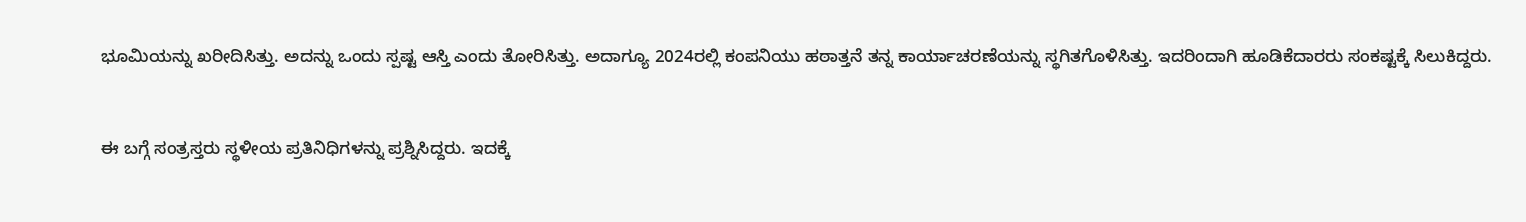ಭೂಮಿಯನ್ನು ಖರೀದಿಸಿತ್ತು. ಅದನ್ನು ಒಂದು ಸ್ಪಷ್ಟ ಆಸ್ತಿ ಎಂದು ತೋರಿಸಿತ್ತು. ಅದಾಗ್ಯೂ 2024ರಲ್ಲಿ ಕಂಪನಿಯು ಹಠಾತ್ತನೆ ತನ್ನ ಕಾರ್ಯಾಚರಣೆಯನ್ನು ಸ್ಥಗಿತಗೊಳಿಸಿತ್ತು. ಇದರಿಂದಾಗಿ ಹೂಡಿಕೆದಾರರು ಸಂಕಷ್ಟಕ್ಕೆ ಸಿಲುಕಿದ್ದರು.


ಈ ಬಗ್ಗೆ ಸಂತ್ರಸ್ತರು ಸ್ಥಳೀಯ ಪ್ರತಿನಿಧಿಗಳನ್ನು ಪ್ರಶ್ನಿಸಿದ್ದರು. ಇದಕ್ಕೆ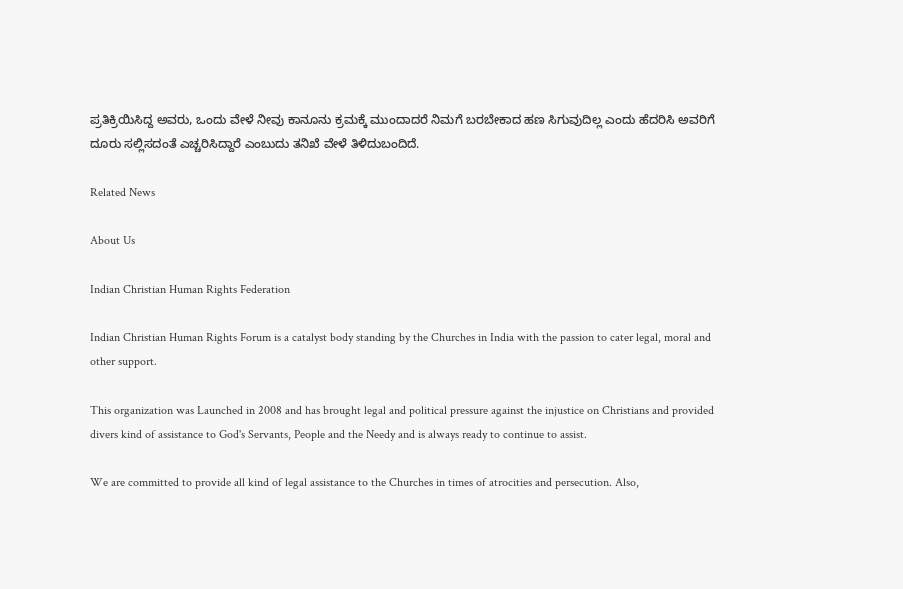ಪ್ರತಿಕ್ರಿಯಿಸಿದ್ದ ಅವರು, ಒಂದು ವೇಳೆ ನೀವು ಕಾನೂನು ಕ್ರಮಕ್ಕೆ ಮುಂದಾದರೆ ನಿಮಗೆ ಬರಬೇಕಾದ ಹಣ ಸಿಗುವುದಿಲ್ಲ ಎಂದು ಹೆದರಿಸಿ ಅವರಿಗೆ ದೂರು ಸಲ್ಲಿಸದಂತೆ ಎಚ್ಚರಿಸಿದ್ದಾರೆ ಎಂಬುದು ತನಿಖೆ ವೇಳೆ ತಿಳಿದುಬಂದಿದೆ.

Related News

About Us

Indian Christian Human Rights Federation

Indian Christian Human Rights Forum is a catalyst body standing by the Churches in India with the passion to cater legal, moral and other support.

This organization was Launched in 2008 and has brought legal and political pressure against the injustice on Christians and provided divers kind of assistance to God's Servants, People and the Needy and is always ready to continue to assist.

We are committed to provide all kind of legal assistance to the Churches in times of atrocities and persecution. Also,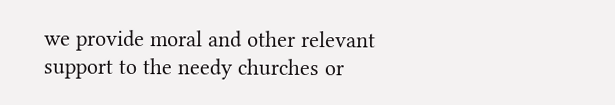we provide moral and other relevant support to the needy churches or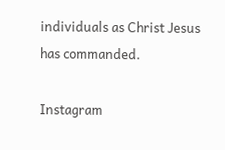individuals as Christ Jesus has commanded.

Instagram